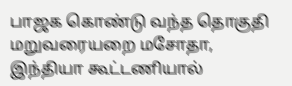பாஜக கொண்டு வந்த தொகுதி மறுவரையறை மசோதா, இந்தியா கூட்டணியால்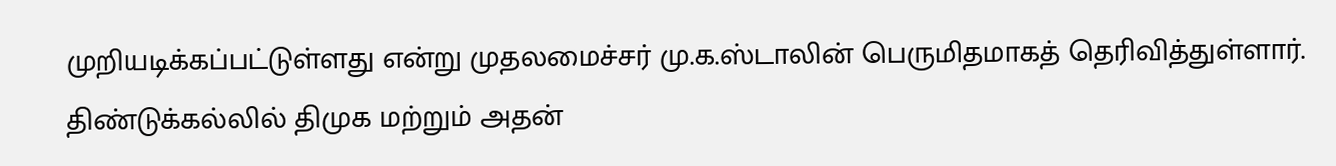முறியடிக்கப்பட்டுள்ளது என்று முதலமைச்சர் மு.க.ஸ்டாலின் பெருமிதமாகத் தெரிவித்துள்ளார்.
திண்டுக்கல்லில் திமுக மற்றும் அதன்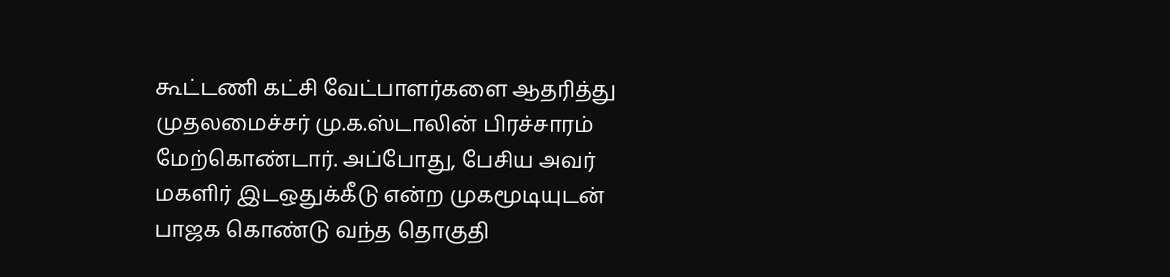கூட்டணி கட்சி வேட்பாளர்களை ஆதரித்து முதலமைச்சர் மு.க.ஸ்டாலின் பிரச்சாரம் மேற்கொண்டார். அப்போது, பேசிய அவர் மகளிர் இடஒதுக்கீடு என்ற முகமூடியுடன் பாஜக கொண்டு வந்த தொகுதி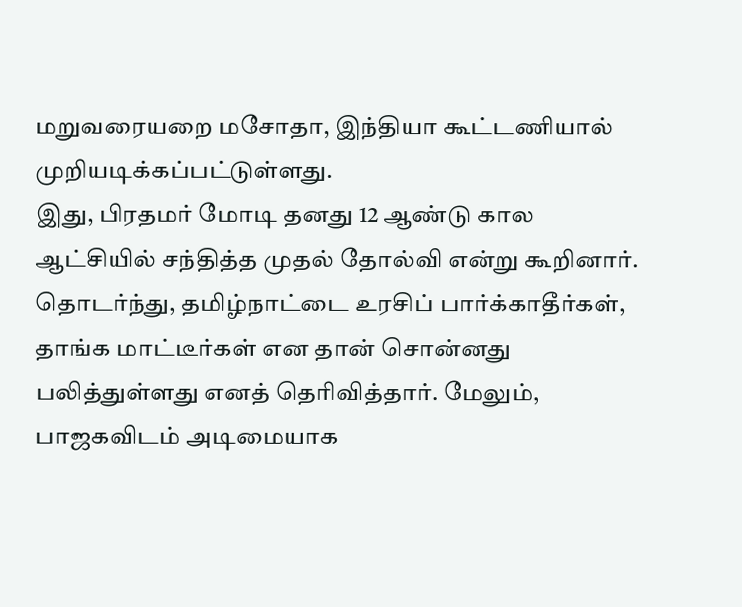மறுவரையறை மசோதா, இந்தியா கூட்டணியால் முறியடிக்கப்பட்டுள்ளது.
இது, பிரதமர் மோடி தனது 12 ஆண்டு கால ஆட்சியில் சந்தித்த முதல் தோல்வி என்று கூறினார். தொடர்ந்து, தமிழ்நாட்டை உரசிப் பார்க்காதீர்கள், தாங்க மாட்டீர்கள் என தான் சொன்னது பலித்துள்ளது எனத் தெரிவித்தார். மேலும், பாஜகவிடம் அடிமையாக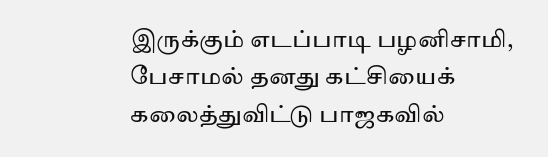இருக்கும் எடப்பாடி பழனிசாமி, பேசாமல் தனது கட்சியைக் கலைத்துவிட்டு பாஜகவில்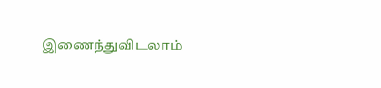இணைந்துவிடலாம்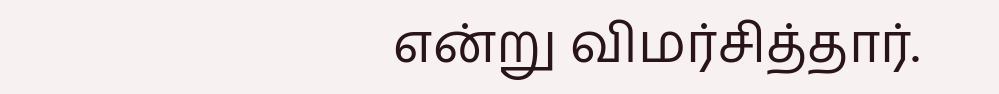என்று விமர்சித்தார்.